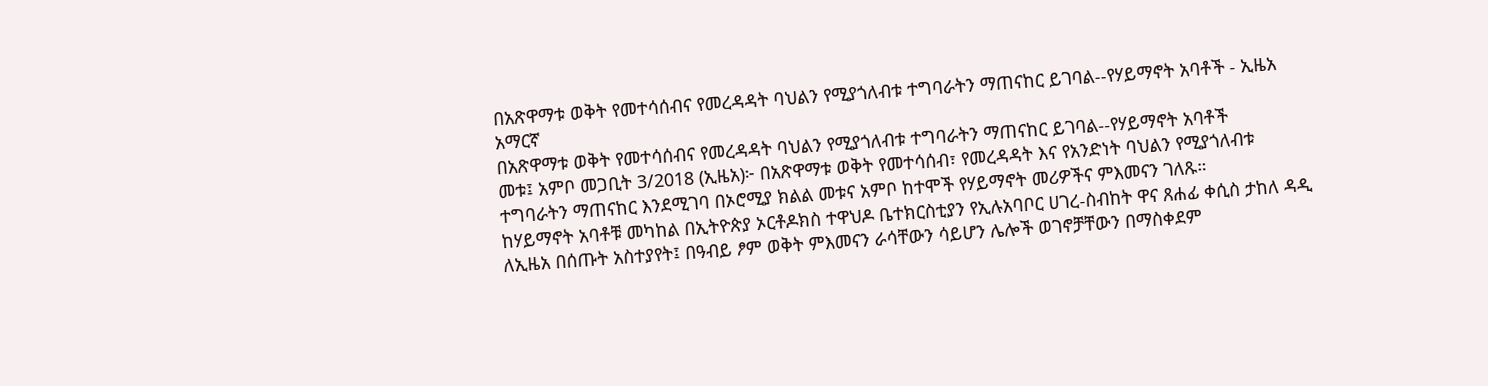በአጽዋማቱ ወቅት የመተሳሰብና የመረዳዳት ባህልን የሚያጎለብቱ ተግባራትን ማጠናከር ይገባል--የሃይማኖት አባቶች - ኢዜአ አማርኛ
በአጽዋማቱ ወቅት የመተሳሰብና የመረዳዳት ባህልን የሚያጎለብቱ ተግባራትን ማጠናከር ይገባል--የሃይማኖት አባቶች
መቱ፤ አምቦ መጋቢት 3/2018 (ኢዜአ)፦ በአጽዋማቱ ወቅት የመተሳሰብ፣ የመረዳዳት እና የአንድነት ባህልን የሚያጎለብቱ ተግባራትን ማጠናከር እንደሚገባ በኦሮሚያ ክልል መቱና አምቦ ከተሞች የሃይማኖት መሪዎችና ምእመናን ገለጹ።
ከሃይማኖት አባቶቹ መካከል በኢትዮጵያ ኦርቶዶክስ ተዋህዶ ቤተክርስቲያን የኢሉአባቦር ሀገረ-ስብከት ዋና ጸሐፊ ቀሲስ ታከለ ዳዲ ለኢዜአ በሰጡት አስተያየት፤ በዓብይ ፆም ወቅት ምእመናን ራሳቸውን ሳይሆን ሌሎች ወገኖቻቸውን በማስቀደም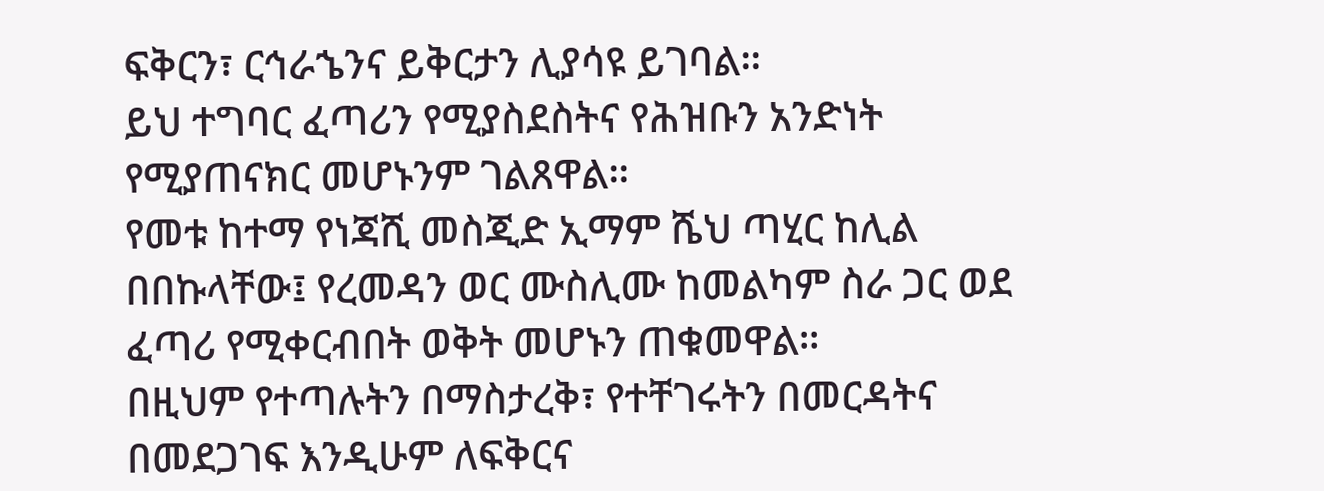ፍቅርን፣ ርኅራኄንና ይቅርታን ሊያሳዩ ይገባል።
ይህ ተግባር ፈጣሪን የሚያስደስትና የሕዝቡን አንድነት የሚያጠናክር መሆኑንም ገልጸዋል።
የመቱ ከተማ የነጃሺ መስጂድ ኢማም ሼህ ጣሂር ከሊል በበኩላቸው፤ የረመዳን ወር ሙስሊሙ ከመልካም ስራ ጋር ወደ ፈጣሪ የሚቀርብበት ወቅት መሆኑን ጠቁመዋል።
በዚህም የተጣሉትን በማስታረቅ፣ የተቸገሩትን በመርዳትና በመደጋገፍ እንዲሁም ለፍቅርና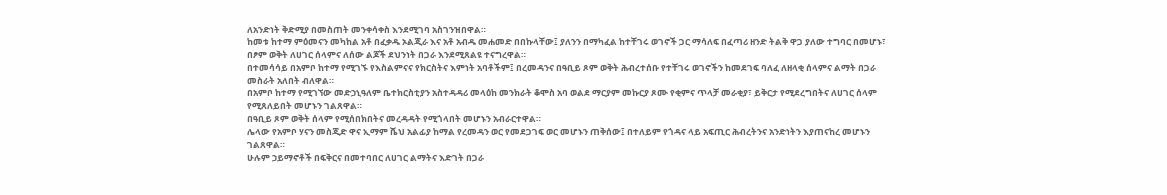ለአንድነት ቅድሚያ በመስጠት መንቀሳቀስ እንደሚገባ አስገንዝበዋል።
ከመቱ ከተማ ምዕመናን መካከል አቶ በፈቃዱ ኦልጂራ እና አቶ አብዱ መሐመድ በበኩላቸው፤ ያለንን በማካፈል ከተቸገሩ ወገኖች ጋር ማሳለፍ በፈጣሪ ዘንድ ትልቅ ዋጋ ያለው ተግባር በመሆኑ፣ በፆም ወቅት ለሀገር ሰላምና ለሰው ልጆች ደህንነት በጋራ እንደሚጸልዩ ተናግረዋል።
በተመሳሳይ በአምቦ ከተማ የሚገኙ የእስልምናና የክርስትና እምነት አባቶችም፤ በረመዳንና በዓቢይ ጾም ወቅት ሕብረተሰቡ የተቸገሩ ወገኖችን ከመደገፍ ባለፈ ለዘላቂ ሰላምና ልማት በጋራ መስራት አለበት ብለዋል።
በአምቦ ከተማ የሚገኘው መድኃኒዓለም ቤተክርስቲያን አስተዳዳሪ መላዕከ መንክራት ቆሞስ አባ ወልደ ማርያም መኩርያ ጾሙ የቂምና ጥላቻ መራቂያ፣ ይቅርታ የሚደረግበትና ለሀገር ሰላም የሚጸለይበት መሆኑን ገልጸዋል።
በዓቢይ ጾም ወቅት ሰላም የሚሰበክበትና መረዳዳት የሚጎላበት መሆኑን አብራርተዋል።
ሌላው የአምቦ ሃናን መስጂድ ዋና ኢማም ሼህ አልፊያ ከማል የረመዳን ወር የመደጋገፍ ወር መሆኑን ጠቅሰው፤ በተለይም የጎዳና ላይ አፍጢር ሕብረትንና አንድነትን እያጠናከረ መሆኑን ገልጸዋል።
ሁሉም ኃይማኖቶች በፍቅርና በመተባበር ለሀገር ልማትና እድገት በጋራ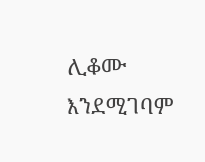ሊቆሙ እንደሚገባም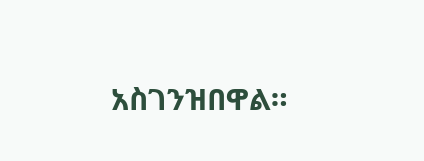አስገንዝበዋል።